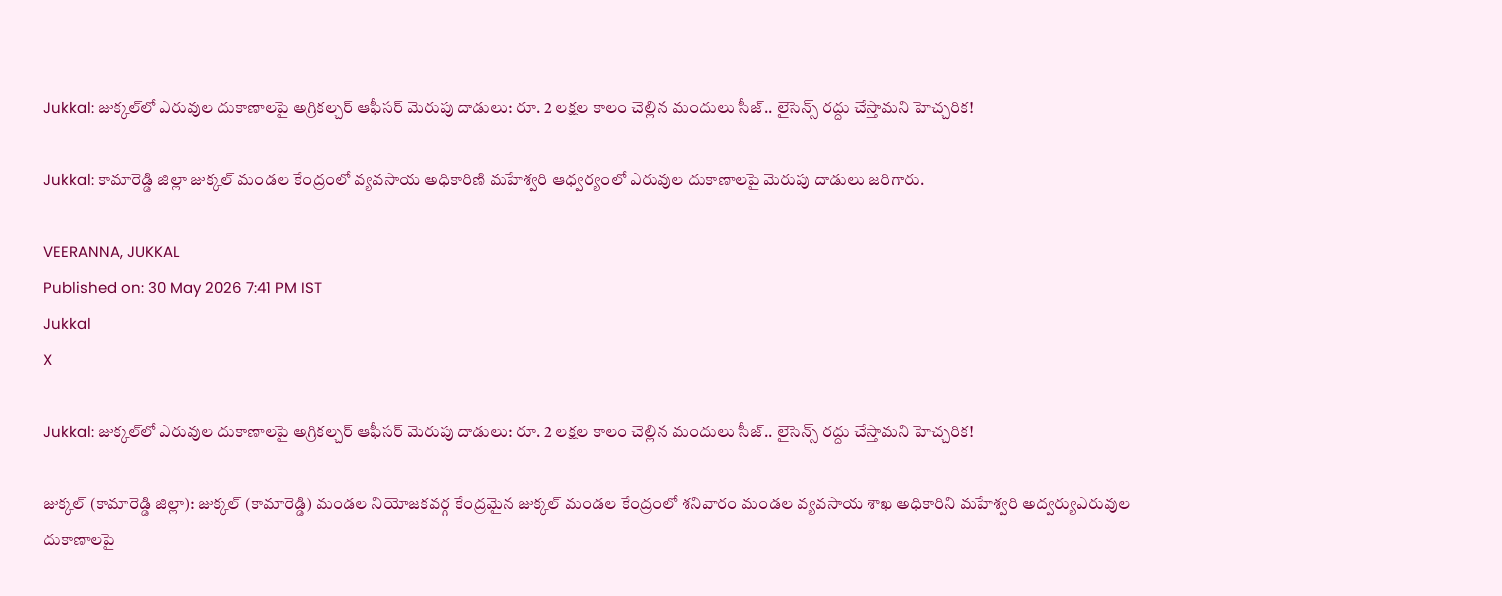Jukkal: జుక్కల్‌లో ఎరువుల దుకాణాలపై అగ్రికల్చర్ ఆఫీసర్ మెరుపు దాడులు: రూ. 2 లక్షల కాలం చెల్లిన మందులు సీజ్.. లైసెన్స్ రద్దు చేస్తామని హెచ్చరిక!

Jukkal: కామారెడ్డి జిల్లా జుక్కల్ మండల కేంద్రంలో వ్యవసాయ అధికారిణి మహేశ్వరి ఆధ్వర్యంలో ఎరువుల దుకాణాలపై మెరుపు దాడులు జరిగారు.

VEERANNA, JUKKAL
Published on: 30 May 2026 7:41 PM IST
Jukkal
X

Jukkal: జుక్కల్‌లో ఎరువుల దుకాణాలపై అగ్రికల్చర్ ఆఫీసర్ మెరుపు దాడులు: రూ. 2 లక్షల కాలం చెల్లిన మందులు సీజ్.. లైసెన్స్ రద్దు చేస్తామని హెచ్చరిక!

జుక్కల్ (కామారెడ్డి జిల్లా): జుక్కల్ (కామారెడ్డి) మండల నియోజకవర్గ కేంద్రమైన జుక్కల్ మండల కేంద్రంలో శనివారం మండల వ్యవసాయ శాఖ అధికారిని మహేశ్వరి అద్వర్యుఎరువుల దుకాణాలపై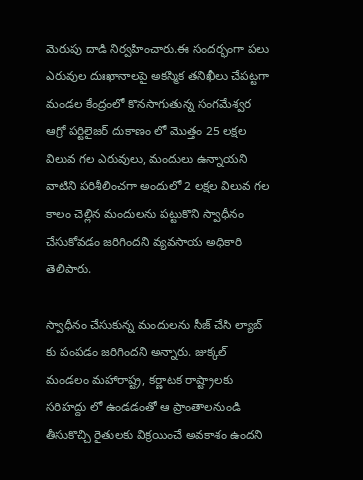మెరుపు దాడి నిర్వహించారు.ఈ సందర్భంగా పలు ఎరువుల దుఃఖానాలపై అకస్మిక తనిఖీలు చేపట్టగా మండల కేంద్రంలో కొనసాగుతున్న సంగమేశ్వర ఆగ్రో పర్టిలైజర్ దుకాణం లో మొత్తం 25 లక్షల విలువ గల ఎరువులు, మందులు ఉన్నాయని వాటిని పరిశీలించగా అందులో 2 లక్షల విలువ గల కాలం చెల్లిన మందులను పట్టుకొని స్వాధీనం చేసుకోవడం జరిగిందని వ్యవసాయ అధికారి తెలిపారు.

స్వాధీనం చేసుకున్న మందులను సీజ్ చేసి ల్యాబ్ కు పంపడం జరిగిందని అన్నారు. జుక్కల్ మండలం మహారాష్ట్ర, కర్ణాటక రాష్ట్రాలకు సరిహద్దు లో ఉండడంతో ఆ ప్రాంతాలనుండి తీసుకొచ్చి రైతులకు విక్రయించే అవకాశం ఉందని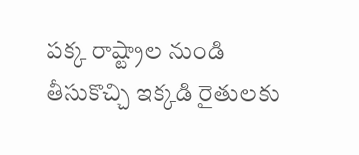పక్క రాష్ట్రాల నుండి తీసుకొచ్చి ఇక్కడి రైతులకు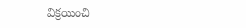విక్రయించి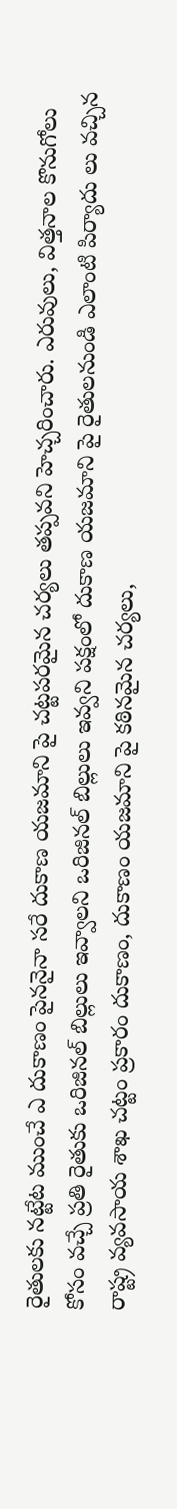రైతులకు నట్టేట ముంచే ఎ దుకాణం పైననైనా సరే దుకాణ యజమాని పై చట్టపరమైన చర్యలు తప్పవని హెచ్చరించారు. ఎరువులు, విత్తనాల కొనుగోలు కోసం వచ్చే ప్రతి రైతుకు ఒరిజినల్ బిల్లులు ఇవ్వాలని ఒరిజినల్ బిల్లులు ఇవ్వని పక్షంలో దుకాణ యజమాని పై రైతులనుండి ఎలాంటి పిర్యాదు లు వచ్చిన రాష్ట్ర వ్యవసాయ శాఖ చట్టం ప్రకారం దుకాణం, దుకాణం యజమాని పై కఠినమైన చర్యలు,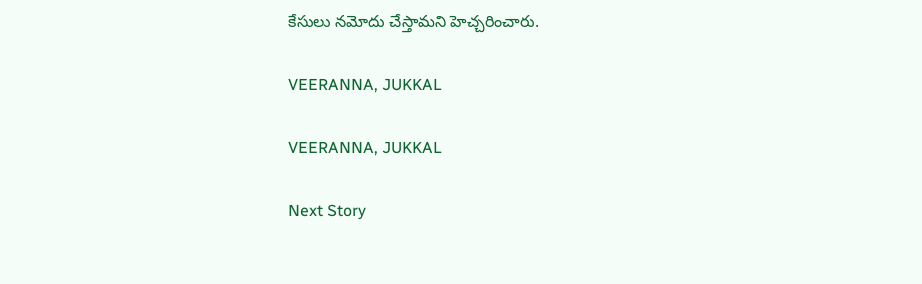కేసులు నమోదు చేస్తామని హెచ్చరించారు.

VEERANNA, JUKKAL

VEERANNA, JUKKAL

Next Story